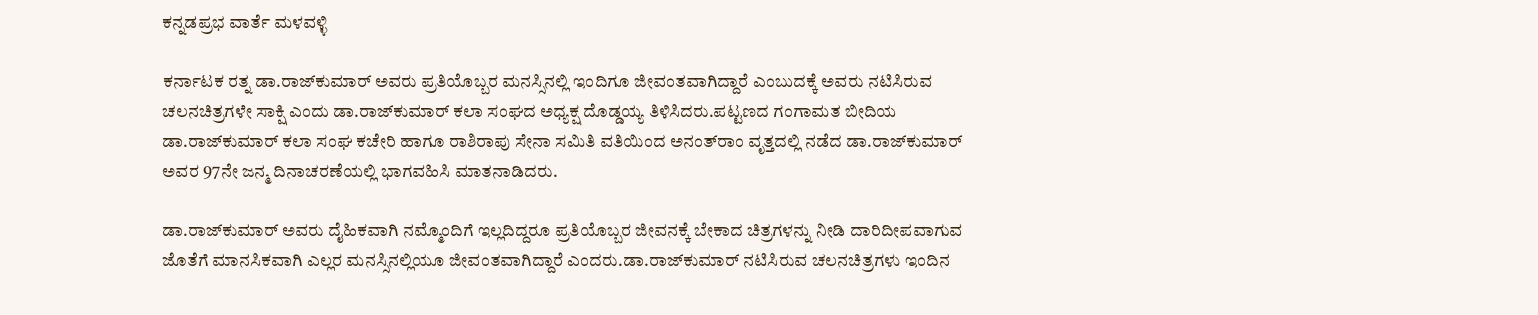ಕನ್ನಡಪ್ರಭ ವಾರ್ತೆ ಮಳವಳ್ಳಿ

ಕರ್ನಾಟಕ ರತ್ನ ಡಾ.ರಾಜ್‌ಕುಮಾರ್ ಅವರು ಪ್ರತಿಯೊಬ್ಬರ ಮನಸ್ಸಿನಲ್ಲಿ ಇಂದಿಗೂ ಜೀವಂತವಾಗಿದ್ದಾರೆ ಎಂಬುದಕ್ಕೆ ಅವರು ನಟಿಸಿರುವ ಚಲನಚಿತ್ರಗಳೇ ಸಾಕ್ಷಿ ಎಂದು ಡಾ.ರಾಜ್‌ಕುಮಾರ್ ಕಲಾ ಸಂಘದ ಅಧ್ಯಕ್ಷ ದೊಡ್ಡಯ್ಯ ತಿಳಿಸಿದರು.ಪಟ್ಟಣದ ಗಂಗಾಮತ ಬೀದಿಯ ಡಾ.ರಾಜ್‌ಕುಮಾರ್ ಕಲಾ ಸಂಘ ಕಚೇರಿ ಹಾಗೂ ರಾಶಿರಾಪು ಸೇನಾ ಸಮಿತಿ ವತಿಯಿಂದ ಅನಂತ್‌ರಾಂ ವೃತ್ತದಲ್ಲಿ ನಡೆದ ಡಾ.ರಾಜ್‌ಕುಮಾರ್‌ ಅವರ 97ನೇ ಜನ್ಮ ದಿನಾಚರಣೆಯಲ್ಲಿ ಭಾಗವಹಿಸಿ ಮಾತನಾಡಿದರು.

ಡಾ.ರಾಜ್‌ಕುಮಾರ್ ಅವರು ದೈಹಿಕವಾಗಿ ನಮ್ಮೊಂದಿಗೆ ಇಲ್ಲದಿದ್ದರೂ ಪ್ರತಿಯೊಬ್ಬರ ಜೀವನಕ್ಕೆ ಬೇಕಾದ ಚಿತ್ರಗಳನ್ನು ನೀಡಿ ದಾರಿದೀಪವಾಗುವ ಜೊತೆಗೆ ಮಾನಸಿಕವಾಗಿ ಎಲ್ಲರ ಮನಸ್ಸಿನಲ್ಲಿಯೂ ಜೀವಂತವಾಗಿದ್ದಾರೆ ಎಂದರು.ಡಾ.ರಾಜ್‌ಕುಮಾರ್ ನಟಿಸಿರುವ ಚಲನಚಿತ್ರಗಳು ಇಂದಿನ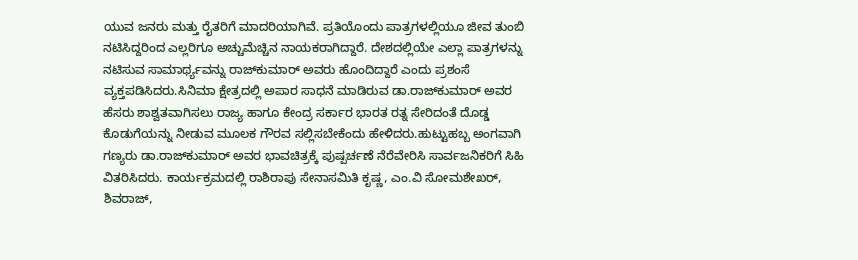ಯುವ ಜನರು ಮತ್ತು ರೈತರಿಗೆ ಮಾದರಿಯಾಗಿವೆ. ಪ್ರತಿಯೊಂದು ಪಾತ್ರಗಳಲ್ಲಿಯೂ ಜೀವ ತುಂಬಿ ನಟಿಸಿದ್ದರಿಂದ ಎಲ್ಲರಿಗೂ ಅಚ್ಚುಮೆಚ್ಚಿನ ನಾಯಕರಾಗಿದ್ದಾರೆ. ದೇಶದಲ್ಲಿಯೇ ಎಲ್ಲಾ ಪಾತ್ರಗಳನ್ನು ನಟಿಸುವ ಸಾಮಾರ್ಥ್ಯವನ್ನು ರಾಜ್‌ಕುಮಾರ್ ಅವರು ಹೊಂದಿದ್ದಾರೆ ಎಂದು ಪ್ರಶಂಸೆ ವ್ಯಕ್ತಪಡಿಸಿದರು.ಸಿನಿಮಾ ಕ್ಷೇತ್ರದಲ್ಲಿ ಅಪಾರ ಸಾಧನೆ ಮಾಡಿರುವ ಡಾ.ರಾಜ್‌ಕುಮಾರ್ ಅವರ ಹೆಸರು ಶಾಶ್ವತವಾಗಿಸಲು ರಾಜ್ಯ ಹಾಗೂ ಕೇಂದ್ರ ಸರ್ಕಾರ ಭಾರತ ರತ್ನ ಸೇರಿದಂತೆ ದೊಡ್ಡ ಕೊಡುಗೆಯನ್ನು ನೀಡುವ ಮೂಲಕ ಗೌರವ ಸಲ್ಲಿಸಬೇಕೆಂದು ಹೇಳಿದರು.ಹುಟ್ಟುಹಬ್ಬ ಅಂಗವಾಗಿ ಗಣ್ಯರು ಡಾ.ರಾಜ್‌ಕುಮಾರ್ ಅವರ ಭಾವಚಿತ್ರಕ್ಕೆ ಪುಷ್ಪರ್ಚಣೆ ನೆರೆವೇರಿಸಿ ಸಾರ್ವಜನಿಕರಿಗೆ ಸಿಹಿ ವಿತರಿಸಿದರು. ಕಾರ್ಯಕ್ರಮದಲ್ಲಿ ರಾಶಿರಾಪು ಸೇನಾಸಮಿತಿ ಕೃಷ್ಣ, ಎಂ.ವಿ ಸೋಮಶೇಖರ್, ಶಿವರಾಜ್,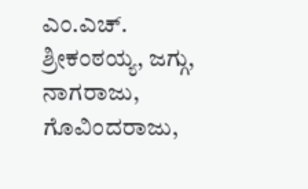ಎಂ.ಎಚ್. ಶ್ರೀಕಂಠಯ್ಯ, ಜಗ್ಗು, ನಾಗರಾಜು, ಗೊವಿಂದರಾಜು,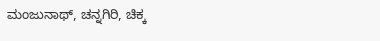ಮಂಜುನಾಥ್, ಚನ್ನಗಿರಿ, ಚಿಕ್ಕ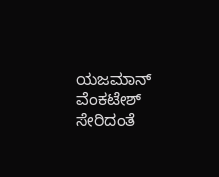ಯಜಮಾನ್ ವೆಂಕಟೇಶ್ ಸೇರಿದಂತೆ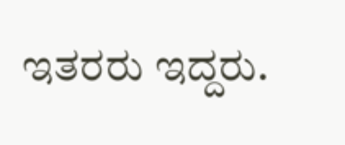ಇತರರು ಇದ್ದರು.